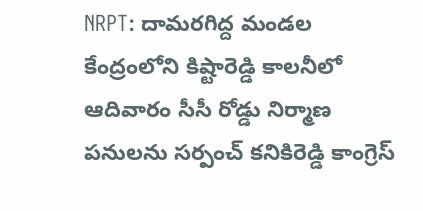NRPT: దామరగిద్ద మండల కేంద్రంలోని కిష్టారెడ్డి కాలనీలో ఆదివారం సీసీ రోడ్డు నిర్మాణ పనులను సర్పంచ్ కనికిరెడ్డి కాంగ్రెస్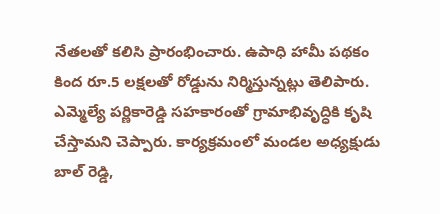నేతలతో కలిసి ప్రారంభించారు. ఉపాధి హామీ పథకం కింద రూ.5 లక్షలతో రోడ్డును నిర్మిస్తున్నట్లు తెలిపారు. ఎమ్మెల్యే పర్ణికారెడ్డి సహకారంతో గ్రామాభివృద్ధికి కృషి చేస్తామని చెప్పారు. కార్యక్రమంలో మండల అధ్యక్షుడు బాల్ రెడ్డి,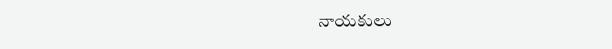నాయకులు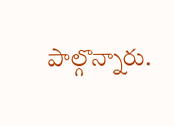పాల్గొన్నారు.